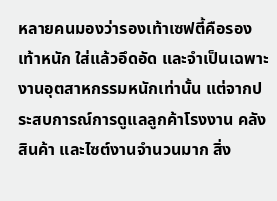หลายคนมองว่ารองเท้าเซฟตี้คือรองเท้าหนัก ใส่แล้วอึดอัด และจำเป็นเฉพาะงานอุตสาหกรรมหนักเท่านั้น แต่จากประสบการณ์การดูแลลูกค้าโรงงาน คลังสินค้า และไซต์งานจำนวนมาก สิ่ง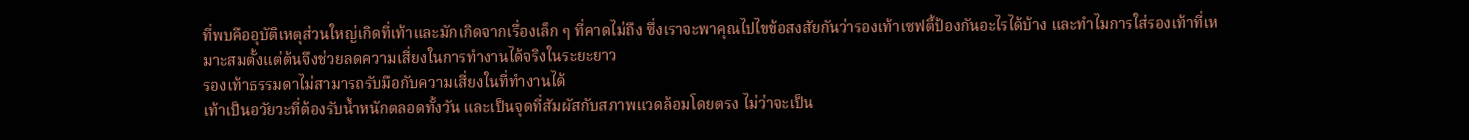ที่พบคืออุบัติเหตุส่วนใหญ่เกิดที่เท้าและมักเกิดจากเรื่องเล็ก ๆ ที่คาดไม่ถึง ซึ่งเราจะพาคุณไปไขข้อสงสัยกันว่ารองเท้าเซฟตี้ป้องกันอะไรได้บ้าง และทำไมการใส่รองเท้าที่เหมาะสมตั้งแต่ต้นจึงช่วยลดความเสี่ยงในการทำงานได้จริงในระยะยาว
รองเท้าธรรมดาไม่สามารถรับมือกับความเสี่ยงในที่ทำงานได้
เท้าเป็นอวัยวะที่ต้องรับน้ำหนักตลอดทั้งวัน และเป็นจุดที่สัมผัสกับสภาพแวดล้อมโดยตรง ไม่ว่าจะเป็น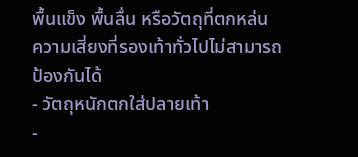พื้นแข็ง พื้นลื่น หรือวัตถุที่ตกหล่น
ความเสี่ยงที่รองเท้าทั่วไปไม่สามารถป้องกันได้
- วัตถุหนักตกใส่ปลายเท้า
-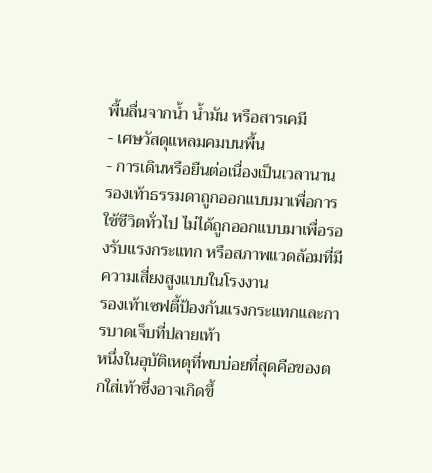พื้นลื่นจากน้ำ น้ำมัน หรือสารเคมี
- เศษวัสดุแหลมคมบนพื้น
- การเดินหรือยืนต่อเนื่องเป็นเวลานาน
รองเท้าธรรมดาถูกออกแบบมาเพื่อการใช้ชีวิตทั่วไป ไม่ได้ถูกออกแบบมาเพื่อรองรับแรงกระแทก หรือสภาพแวดล้อมที่มีความเสี่ยงสูงแบบในโรงงาน
รองเท้าเซฟตี้ป้องกันแรงกระแทกและการบาดเจ็บที่ปลายเท้า
หนึ่งในอุบัติเหตุที่พบบ่อยที่สุดคือของตกใส่เท้าซึ่งอาจเกิดขึ้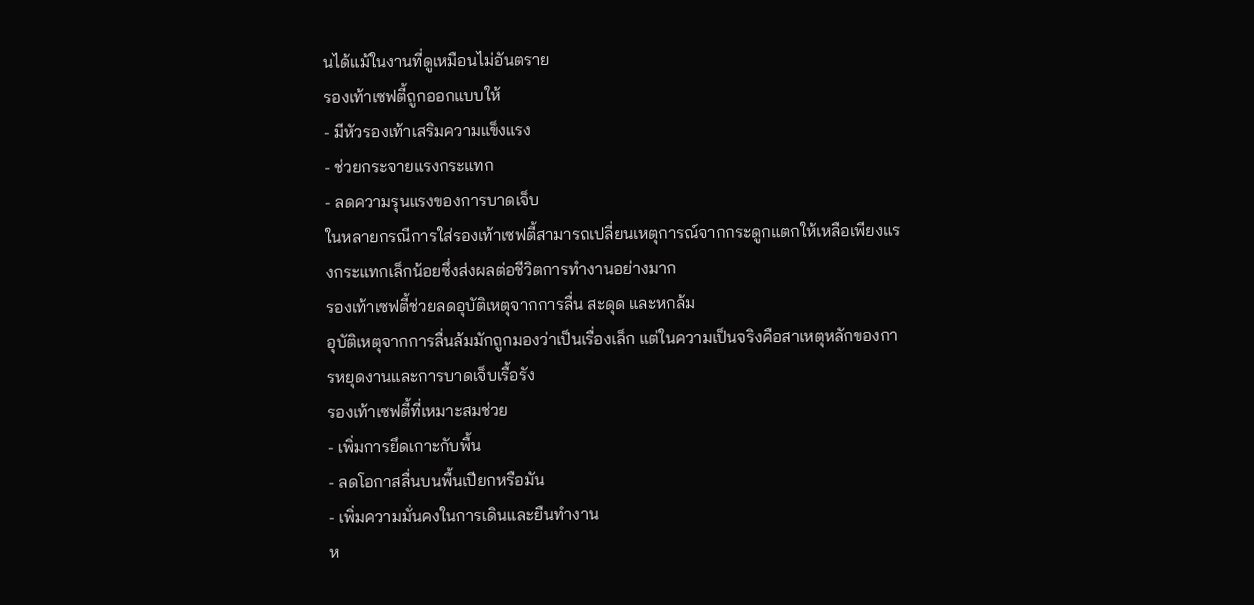นได้แม้ในงานที่ดูเหมือนไม่อันตราย
รองเท้าเซฟตี้ถูกออกแบบให้
- มีหัวรองเท้าเสริมความแข็งแรง
- ช่วยกระจายแรงกระแทก
- ลดความรุนแรงของการบาดเจ็บ
ในหลายกรณีการใส่รองเท้าเซฟตี้สามารถเปลี่ยนเหตุการณ์จากกระดูกแตกให้เหลือเพียงแรงกระแทกเล็กน้อยซึ่งส่งผลต่อชีวิตการทำงานอย่างมาก
รองเท้าเซฟตี้ช่วยลดอุบัติเหตุจากการลื่น สะดุด และหกล้ม
อุบัติเหตุจากการลื่นล้มมักถูกมองว่าเป็นเรื่องเล็ก แต่ในความเป็นจริงคือสาเหตุหลักของการหยุดงานและการบาดเจ็บเรื้อรัง
รองเท้าเซฟตี้ที่เหมาะสมช่วย
- เพิ่มการยึดเกาะกับพื้น
- ลดโอกาสลื่นบนพื้นเปียกหรือมัน
- เพิ่มความมั่นคงในการเดินและยืนทำงาน
ห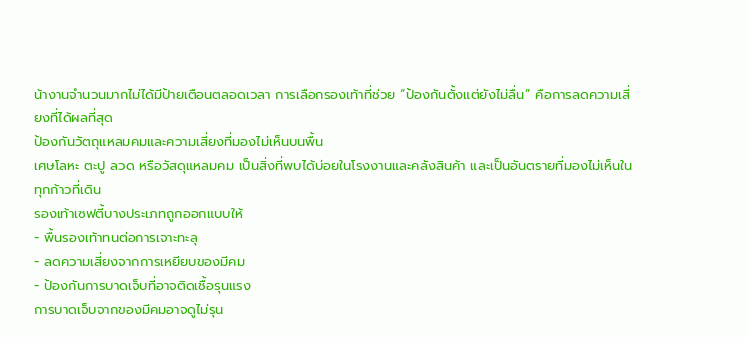น้างานจำนวนมากไม่ได้มีป้ายเตือนตลอดเวลา การเลือกรองเท้าที่ช่วย “ป้องกันตั้งแต่ยังไม่ลื่น” คือการลดความเสี่ยงที่ได้ผลที่สุด
ป้องกันวัตถุแหลมคมและความเสี่ยงที่มองไม่เห็นบนพื้น
เศษโลหะ ตะปู ลวด หรือวัสดุแหลมคม เป็นสิ่งที่พบได้บ่อยในโรงงานและคลังสินค้า และเป็นอันตรายที่มองไม่เห็นในทุกก้าวที่เดิน
รองเท้าเซฟตี้บางประเภทถูกออกแบบให้
- พื้นรองเท้าทนต่อการเจาะทะลุ
- ลดความเสี่ยงจากการเหยียบของมีคม
- ป้องกันการบาดเจ็บที่อาจติดเชื้อรุนแรง
การบาดเจ็บจากของมีคมอาจดูไม่รุน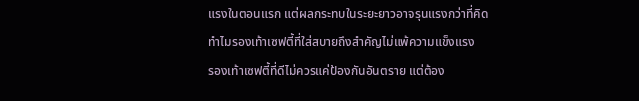แรงในตอนแรก แต่ผลกระทบในระยะยาวอาจรุนแรงกว่าที่คิด
ทำไมรองเท้าเซฟตี้ที่ใส่สบายถึงสำคัญไม่แพ้ความแข็งแรง
รองเท้าเซฟตี้ที่ดีไม่ควรแค่ป้องกันอันตราย แต่ต้อง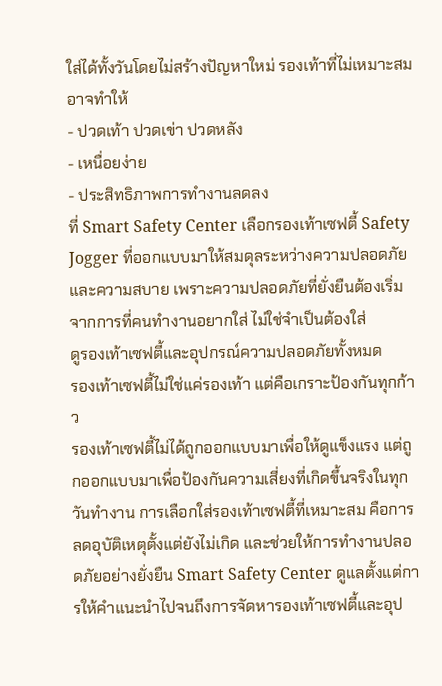ใส่ได้ทั้งวันโดยไม่สร้างปัญหาใหม่ รองเท้าที่ไม่เหมาะสมอาจทำให้
- ปวดเท้า ปวดเข่า ปวดหลัง
- เหนื่อยง่าย
- ประสิทธิภาพการทำงานลดลง
ที่ Smart Safety Center เลือกรองเท้าเซฟตี้ Safety Jogger ที่ออกแบบมาให้สมดุลระหว่างความปลอดภัยและความสบาย เพราะความปลอดภัยที่ยั่งยืนต้องเริ่มจากการที่คนทำงานอยากใส่ ไม่ใช่จำเป็นต้องใส่
ดูรองเท้าเซฟตี้และอุปกรณ์ความปลอดภัยทั้งหมด
รองเท้าเซฟตี้ไม่ใช่แค่รองเท้า แต่คือเกราะป้องกันทุกก้าว
รองเท้าเซฟตี้ไม่ได้ถูกออกแบบมาเพื่อให้ดูแข็งแรง แต่ถูกออกแบบมาเพื่อป้องกันความเสี่ยงที่เกิดขึ้นจริงในทุกวันทำงาน การเลือกใส่รองเท้าเซฟตี้ที่เหมาะสม คือการลดอุบัติเหตุตั้งแต่ยังไม่เกิด และช่วยให้การทำงานปลอดภัยอย่างยั่งยืน Smart Safety Center ดูแลตั้งแต่การให้คำแนะนำไปจนถึงการจัดหารองเท้าเซฟตี้และอุป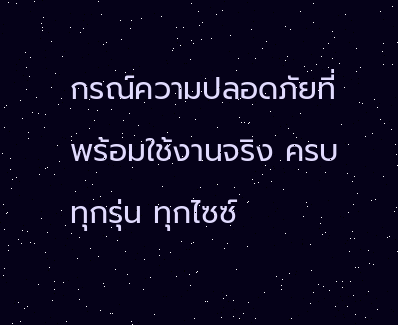กรณ์ความปลอดภัยที่พร้อมใช้งานจริง ครบทุกรุ่น ทุกไซซ์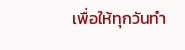เพื่อให้ทุกวันทำ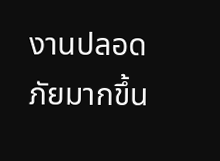งานปลอดภัยมากขึ้น